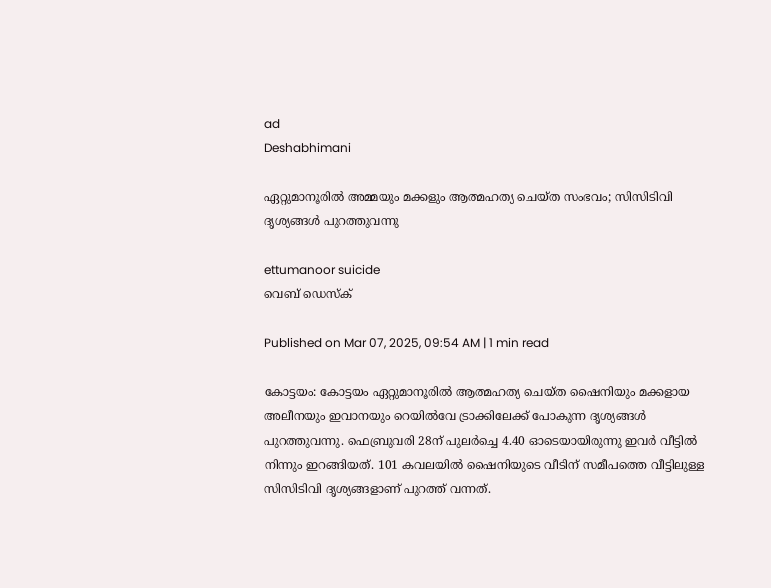ad
Deshabhimani

ഏറ്റുമാനൂരിൽ അമ്മയും മക്കളും ആത്മഹത്യ ചെയ്ത സംഭവം; സിസിടിവി ദൃശ്യങ്ങൾ പുറത്തുവന്നു

ettumanoor suicide
വെബ് ഡെസ്ക്

Published on Mar 07, 2025, 09:54 AM | 1 min read

കോട്ടയം: കോട്ടയം ഏറ്റുമാനൂരിൽ ആത്മഹത്യ ചെയ്ത ഷൈനിയും മക്കളായ അലീനയും ഇവാനയും റെയില്‍വേ ട്രാക്കിലേക്ക് പോകുന്ന ദൃശ്യങ്ങള്‍ പുറത്തുവന്നു. ഫെബ്രുവരി 28ന് പുലര്‍ച്ചെ 4.40 ഓടെയായിരുന്നു ഇവർ വീട്ടിൽ നിന്നും ഇറങ്ങിയത്. 101 കവലയിൽ ഷൈനിയുടെ വീടിന് സമീപത്തെ വീട്ടിലുള്ള സിസിടിവി ദൃശ്യങ്ങളാണ് പുറത്ത് വന്നത്.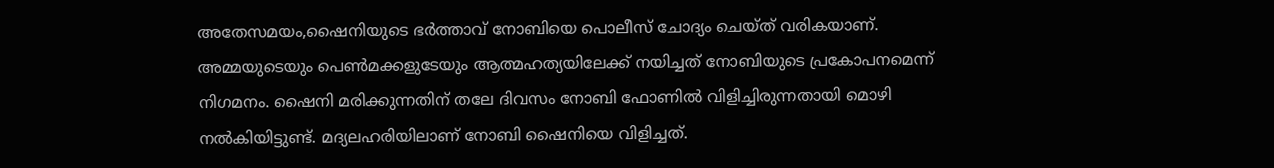അതേസമയം,ഷൈനിയുടെ ഭർത്താവ് നോബിയെ പൊലീസ് ചോദ്യം ചെയ്ത് വരികയാണ്. അമ്മയുടെയും പെണ്‍മക്കളുടേയും ആത്മഹത്യയിലേക്ക് നയിച്ചത് നോബിയുടെ പ്രകോപനമെന്ന് നിഗമനം. ഷൈനി മരിക്കുന്നതിന് തലേ ദിവസം നോബി ഫോണില്‍ വിളിച്ചിരുന്നതായി മൊഴി നൽകിയിട്ടുണ്ട്. മദ്യലഹരിയിലാണ് നോബി ഷൈനിയെ വിളിച്ചത്.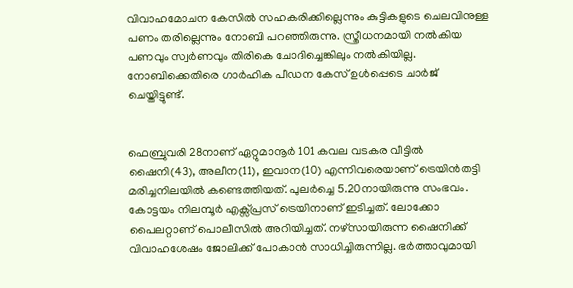വിവാഹമോചന കേസില്‍ സഹകരിക്കില്ലെന്നും കുട്ടികളുടെ ചെലവിനുള്ള പണം തരില്ലെന്നും നോബി പറഞ്ഞിരുന്നു. സ്ത്രീധനമായി നല്‍കിയ പണവും സ്വര്‍ണവും തിരികെ ചോദിച്ചെങ്കിലും നൽകിയില്ല. നോബിക്കെതിരെ ഗാര്‍ഹിക പീഡന കേസ് ഉൾപ്പെടെ ചാർജ് ചെയ്തിട്ടുണ്ട്.


ഫെബ്രുവരി 28നാണ് ഏറ്റുമാനൂർ 101 കവല വടകര വീട്ടിൽ ഷൈനി(43), അലീന(11), ഇവാന(10) എന്നിവരെയാണ് ട്രെയിൻതട്ടി മരിച്ചനിലയിൽ കണ്ടെത്തിയത്. പുലർച്ചെ 5.20നായിരുന്നു സംഭവം. കോട്ടയം നിലമ്പൂർ എക്സ്പ്രസ് ട്രെയിനാണ് ഇടിച്ചത്. ലോക്കോ പൈലറ്റാണ്‌ പൊലീസിൽ അറിയിച്ചത്‌. നഴ്‌സായിരുന്ന ഷൈനിക്ക്‌ വിവാഹശേഷം ജോലിക്ക്‌ പോകാൻ സാധിച്ചിരുന്നില്ല. ഭർത്താവുമായി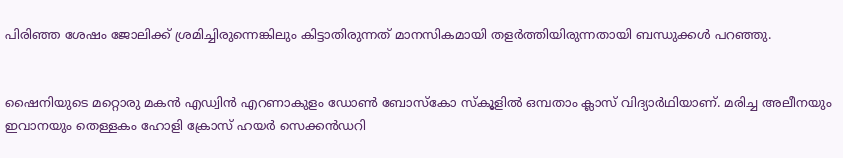പിരിഞ്ഞ ശേഷം ജോലിക്ക്‌ ശ്രമിച്ചിരുന്നെങ്കിലും കിട്ടാതിരുന്നത്‌ മാനസികമായി തളർത്തിയിരുന്നതായി ബന്ധുക്കൾ പറഞ്ഞു.


ഷൈനിയുടെ മറ്റൊരു മകൻ എഡ്വിൻ എറണാകുളം ഡോൺ ബോസ്കോ സ്കൂളിൽ ഒമ്പതാം ക്ലാസ്‌ വിദ്യാർഥിയാണ്‌. മരിച്ച അലീനയും ഇവാനയും തെള്ളകം ഹോളി ക്രോസ്‌ ഹയർ സെക്കൻഡറി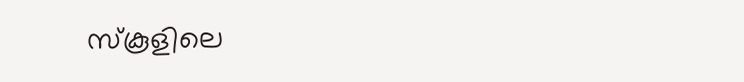സ്‌കൂളിലെ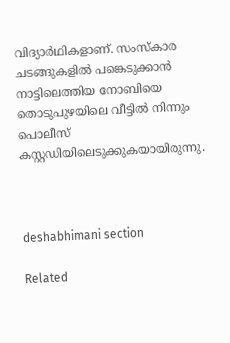വിദ്യാർഥികളാണ്‌. സംസ്കാര ചടങ്ങുകളിൽ പങ്കെടുക്കാൻ നാട്ടിലെത്തിയ നോബിയെ തൊടുപുഴയിലെ വീട്ടിൽ നിന്നും പൊലീസ് കസ്റ്റഡിയിലെടുക്കുകയായിരുന്നു.



deshabhimani section

Related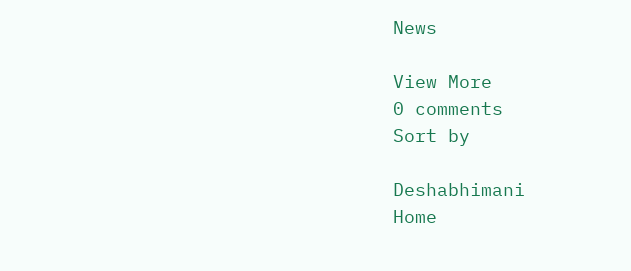News

View More
0 comments
Sort by

Deshabhimani
Home